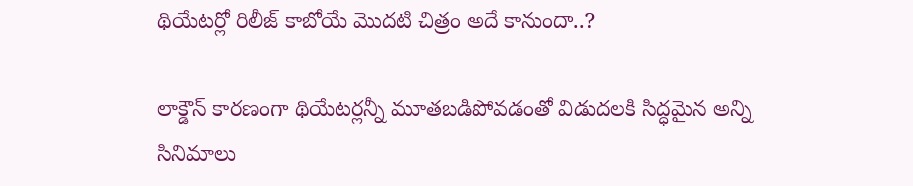థియేటర్లో రిలీజ్ కాబోయే మొదటి చిత్రం అదే కానుందా..?

లాక్డౌన్ కారణంగా థియేటర్లన్నీ మూతబడిపోవడంతో విడుదలకి సిద్ధమైన అన్ని సినిమాలు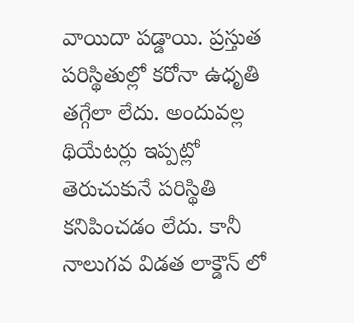వాయిదా పడ్డాయి. ప్రస్తుత పరిస్థితుల్లో కరోనా ఉధృతి తగ్గేలా లేదు. అందువల్ల థియేటర్లు ఇప్పట్లో తెరుచుకునే పరిస్థితి కనిపించడం లేదు. కానీ నాలుగవ విడత లాక్డౌన్ లో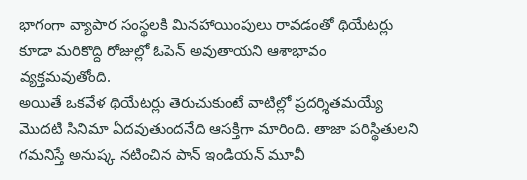భాగంగా వ్యాపార సంస్థలకి మినహాయింపులు రావడంతో థియేటర్లు కూడా మరికొద్ది రోజుల్లో ఓపెన్ అవుతాయని ఆశాభావం వ్యక్తమవుతోంది.
అయితే ఒకవేళ థియేటర్లు తెరుచుకుంటే వాటిల్లో ప్రదర్శితమయ్యే మొదటి సినిమా ఏదవుతుందనేది ఆసక్తిగా మారింది. తాజా పరిస్థితులని గమనిస్తే అనుష్క నటించిన పాన్ ఇండియన్ మూవీ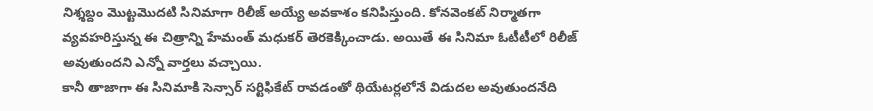నిశ్శబ్దం మొట్టమొదటి సినిమాగా రిలీజ్ అయ్యే అవకాశం కనిపిస్తుంది. కోనవెంకట్ నిర్మాతగా వ్యవహరిస్తున్న ఈ చిత్రాన్ని హేమంత్ మధుకర్ తెరకెక్కించాడు. అయితే ఈ సినిమా ఓటీటీలో రిలీజ్ అవుతుందని ఎన్నో వార్తలు వచ్చాయి.
కానీ తాజాగా ఈ సినిమాకి సెన్సార్ సర్టిఫికేట్ రావడంతో థియేటర్లలోనే విడుదల అవుతుందనేది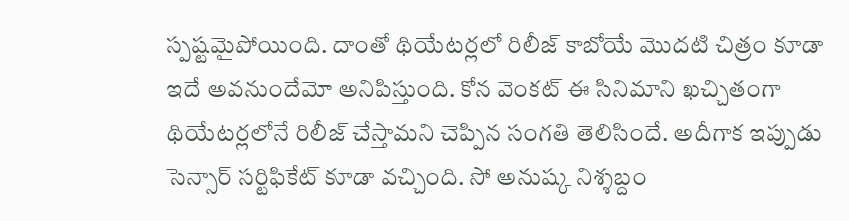స్పష్టమైపోయింది. దాంతో థియేటర్లలో రిలీజ్ కాబోయే మొదటి చిత్రం కూడా ఇదే అవనుందేమో అనిపిస్తుంది. కోన వెంకట్ ఈ సినిమాని ఖచ్చితంగా థియేటర్లలోనే రిలీజ్ చేస్తామని చెప్పిన సంగతి తెలిసిందే. అదీగాక ఇప్పుడు సెన్సార్ సర్టిఫికేట్ కూడా వచ్చింది. సో అనుష్క నిశ్శబ్దం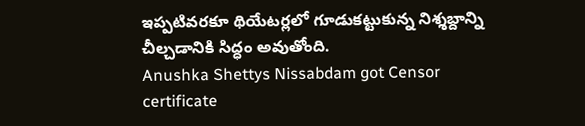ఇప్పటివరకూ థియేటర్లలో గూడుకట్టుకున్న నిశ్శబ్దాన్ని చీల్చడానికి సిద్ధం అవుతోంది.
Anushka Shettys Nissabdam got Censor certificate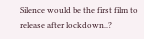Silence would be the first film to release after lockdown..?